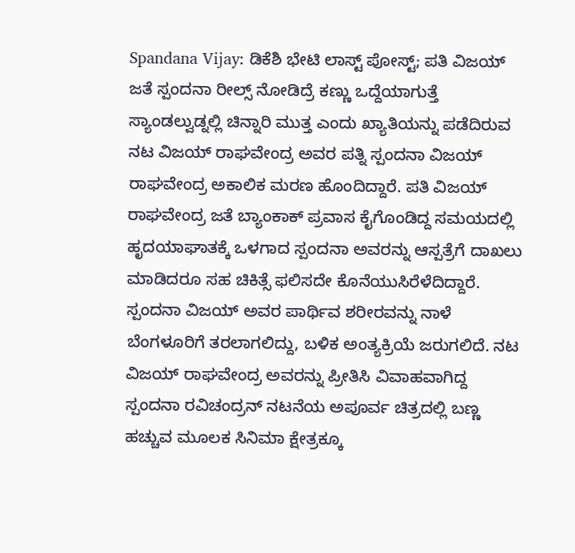Spandana Vijay: ಡಿಕೆಶಿ ಭೇಟಿ ಲಾಸ್ಟ್ ಪೋಸ್ಟ್; ಪತಿ ವಿಜಯ್ ಜತೆ ಸ್ಪಂದನಾ ರೀಲ್ಸ್ ನೋಡಿದ್ರೆ ಕಣ್ಣು ಒದ್ದೆಯಾಗುತ್ತೆ
ಸ್ಯಾಂಡಲ್ವುಡ್ನಲ್ಲಿ ಚಿನ್ನಾರಿ ಮುತ್ತ ಎಂದು ಖ್ಯಾತಿಯನ್ನು ಪಡೆದಿರುವ ನಟ ವಿಜಯ್ ರಾಘವೇಂದ್ರ ಅವರ ಪತ್ನಿ ಸ್ಪಂದನಾ ವಿಜಯ್ ರಾಘವೇಂದ್ರ ಅಕಾಲಿಕ ಮರಣ ಹೊಂದಿದ್ದಾರೆ. ಪತಿ ವಿಜಯ್ ರಾಘವೇಂದ್ರ ಜತೆ ಬ್ಯಾಂಕಾಕ್ ಪ್ರವಾಸ ಕೈಗೊಂಡಿದ್ದ ಸಮಯದಲ್ಲಿ ಹೃದಯಾಘಾತಕ್ಕೆ ಒಳಗಾದ ಸ್ಪಂದನಾ ಅವರನ್ನು ಆಸ್ಪತ್ರೆಗೆ ದಾಖಲು ಮಾಡಿದರೂ ಸಹ ಚಿಕಿತ್ಸೆ ಫಲಿಸದೇ ಕೊನೆಯುಸಿರೆಳೆದಿದ್ದಾರೆ.
ಸ್ಪಂದನಾ ವಿಜಯ್ ಅವರ ಪಾರ್ಥಿವ ಶರೀರವನ್ನು ನಾಳೆ ಬೆಂಗಳೂರಿಗೆ ತರಲಾಗಲಿದ್ದು, ಬಳಿಕ ಅಂತ್ಯಕ್ರಿಯೆ ಜರುಗಲಿದೆ. ನಟ ವಿಜಯ್ ರಾಘವೇಂದ್ರ ಅವರನ್ನು ಪ್ರೀತಿಸಿ ವಿವಾಹವಾಗಿದ್ದ ಸ್ಪಂದನಾ ರವಿಚಂದ್ರನ್ ನಟನೆಯ ಅಪೂರ್ವ ಚಿತ್ರದಲ್ಲಿ ಬಣ್ಣ ಹಚ್ಚುವ ಮೂಲಕ ಸಿನಿಮಾ ಕ್ಷೇತ್ರಕ್ಕೂ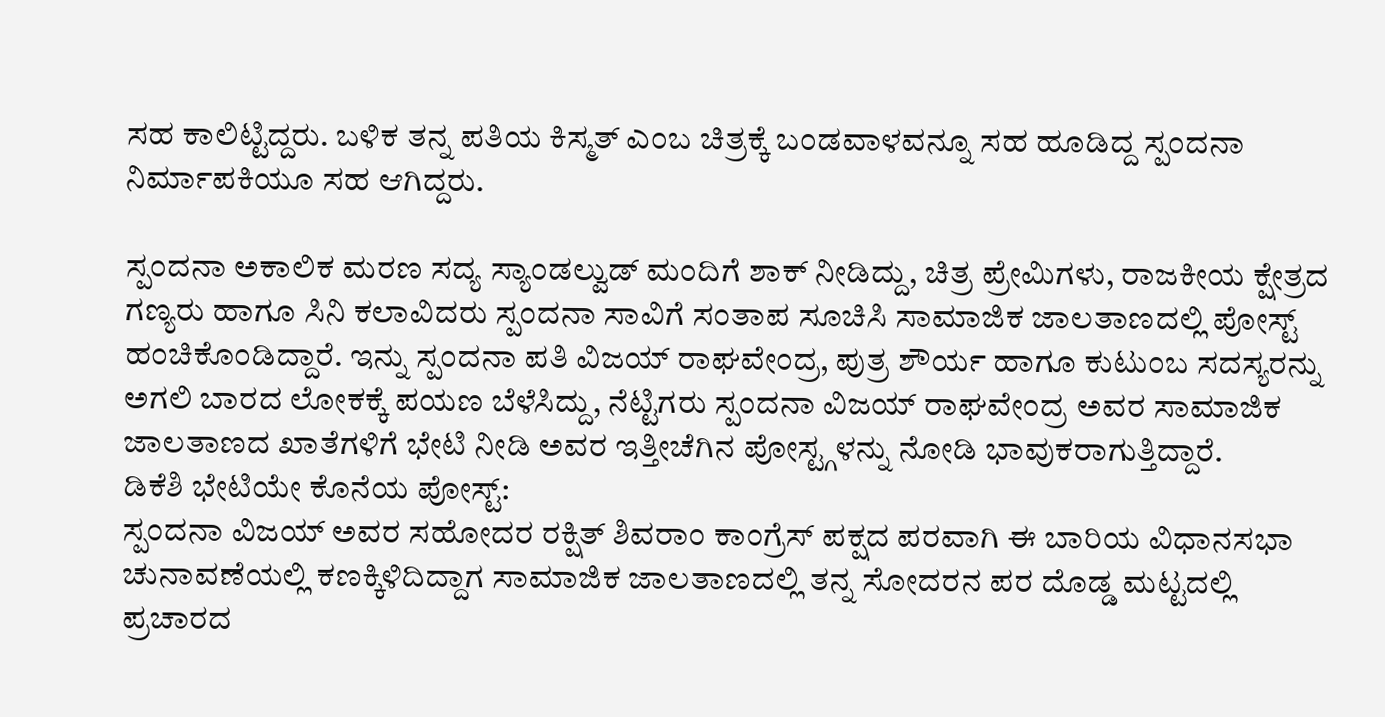ಸಹ ಕಾಲಿಟ್ಟಿದ್ದರು. ಬಳಿಕ ತನ್ನ ಪತಿಯ ಕಿಸ್ಮತ್ ಎಂಬ ಚಿತ್ರಕ್ಕೆ ಬಂಡವಾಳವನ್ನೂ ಸಹ ಹೂಡಿದ್ದ ಸ್ಪಂದನಾ ನಿರ್ಮಾಪಕಿಯೂ ಸಹ ಆಗಿದ್ದರು.

ಸ್ಪಂದನಾ ಅಕಾಲಿಕ ಮರಣ ಸದ್ಯ ಸ್ಯಾಂಡಲ್ವುಡ್ ಮಂದಿಗೆ ಶಾಕ್ ನೀಡಿದ್ದು, ಚಿತ್ರ ಪ್ರೇಮಿಗಳು, ರಾಜಕೀಯ ಕ್ಷೇತ್ರದ ಗಣ್ಯರು ಹಾಗೂ ಸಿನಿ ಕಲಾವಿದರು ಸ್ಪಂದನಾ ಸಾವಿಗೆ ಸಂತಾಪ ಸೂಚಿಸಿ ಸಾಮಾಜಿಕ ಜಾಲತಾಣದಲ್ಲಿ ಪೋಸ್ಟ್ ಹಂಚಿಕೊಂಡಿದ್ದಾರೆ. ಇನ್ನು ಸ್ಪಂದನಾ ಪತಿ ವಿಜಯ್ ರಾಘವೇಂದ್ರ, ಪುತ್ರ ಶೌರ್ಯ ಹಾಗೂ ಕುಟುಂಬ ಸದಸ್ಯರನ್ನು ಅಗಲಿ ಬಾರದ ಲೋಕಕ್ಕೆ ಪಯಣ ಬೆಳೆಸಿದ್ದು, ನೆಟ್ಟಿಗರು ಸ್ಪಂದನಾ ವಿಜಯ್ ರಾಘವೇಂದ್ರ ಅವರ ಸಾಮಾಜಿಕ ಜಾಲತಾಣದ ಖಾತೆಗಳಿಗೆ ಭೇಟಿ ನೀಡಿ ಅವರ ಇತ್ತೀಚೆಗಿನ ಪೋಸ್ಟ್ಗಳನ್ನು ನೋಡಿ ಭಾವುಕರಾಗುತ್ತಿದ್ದಾರೆ.
ಡಿಕೆಶಿ ಭೇಟಿಯೇ ಕೊನೆಯ ಪೋಸ್ಟ್:
ಸ್ಪಂದನಾ ವಿಜಯ್ ಅವರ ಸಹೋದರ ರಕ್ಷಿತ್ ಶಿವರಾಂ ಕಾಂಗ್ರೆಸ್ ಪಕ್ಷದ ಪರವಾಗಿ ಈ ಬಾರಿಯ ವಿಧಾನಸಭಾ ಚುನಾವಣೆಯಲ್ಲಿ ಕಣಕ್ಕಿಳಿದಿದ್ದಾಗ ಸಾಮಾಜಿಕ ಜಾಲತಾಣದಲ್ಲಿ ತನ್ನ ಸೋದರನ ಪರ ದೊಡ್ಡ ಮಟ್ಟದಲ್ಲಿ ಪ್ರಚಾರದ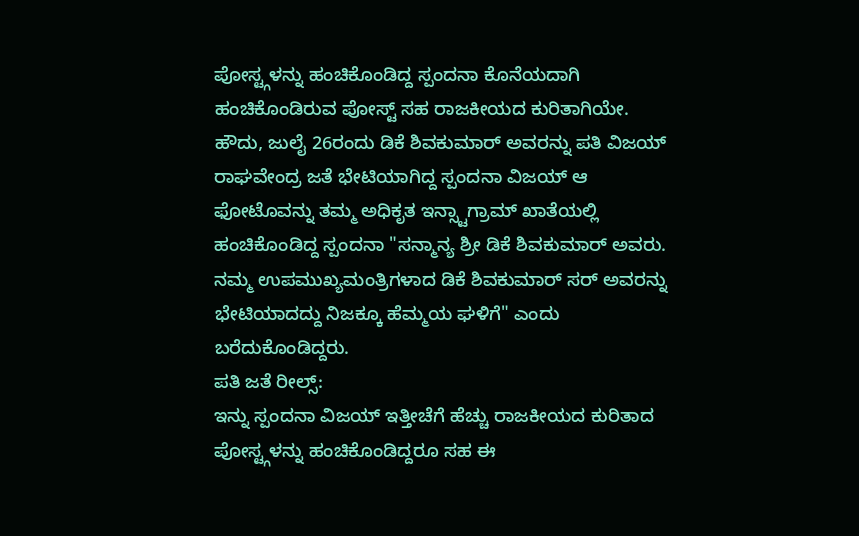ಪೋಸ್ಟ್ಗಳನ್ನು ಹಂಚಿಕೊಂಡಿದ್ದ ಸ್ಪಂದನಾ ಕೊನೆಯದಾಗಿ ಹಂಚಿಕೊಂಡಿರುವ ಪೋಸ್ಟ್ ಸಹ ರಾಜಕೀಯದ ಕುರಿತಾಗಿಯೇ. ಹೌದು, ಜುಲೈ 26ರಂದು ಡಿಕೆ ಶಿವಕುಮಾರ್ ಅವರನ್ನು ಪತಿ ವಿಜಯ್ ರಾಘವೇಂದ್ರ ಜತೆ ಭೇಟಿಯಾಗಿದ್ದ ಸ್ಪಂದನಾ ವಿಜಯ್ ಆ ಫೋಟೊವನ್ನು ತಮ್ಮ ಅಧಿಕೃತ ಇನ್ಸ್ಟಾಗ್ರಾಮ್ ಖಾತೆಯಲ್ಲಿ ಹಂಚಿಕೊಂಡಿದ್ದ ಸ್ಪಂದನಾ "ಸನ್ಮಾನ್ಯ ಶ್ರೀ ಡಿಕೆ ಶಿವಕುಮಾರ್ ಅವರು. ನಮ್ಮ ಉಪಮುಖ್ಯಮಂತ್ರಿಗಳಾದ ಡಿಕೆ ಶಿವಕುಮಾರ್ ಸರ್ ಅವರನ್ನು ಭೇಟಿಯಾದದ್ದು ನಿಜಕ್ಕೂ ಹೆಮ್ಮಯ ಘಳಿಗೆ" ಎಂದು ಬರೆದುಕೊಂಡಿದ್ದರು.
ಪತಿ ಜತೆ ರೀಲ್ಸ್:
ಇನ್ನು ಸ್ಪಂದನಾ ವಿಜಯ್ ಇತ್ತೀಚೆಗೆ ಹೆಚ್ಚು ರಾಜಕೀಯದ ಕುರಿತಾದ ಪೋಸ್ಟ್ಗಳನ್ನು ಹಂಚಿಕೊಂಡಿದ್ದರೂ ಸಹ ಈ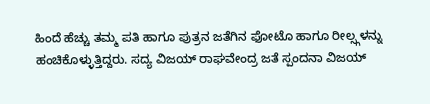ಹಿಂದೆ ಹೆಚ್ಚು ತಮ್ಮ ಪತಿ ಹಾಗೂ ಪುತ್ರನ ಜತೆಗಿನ ಫೋಟೊ ಹಾಗೂ ರೀಲ್ಸ್ಗಳನ್ನು ಹಂಚಿಕೊಳ್ಳುತ್ತಿದ್ದರು. ಸದ್ಯ ವಿಜಯ್ ರಾಘವೇಂದ್ರ ಜತೆ ಸ್ಪಂದನಾ ವಿಜಯ್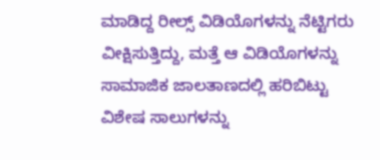ಮಾಡಿದ್ದ ರೀಲ್ಸ್ ವಿಡಿಯೊಗಳನ್ನು ನೆಟ್ಟಿಗರು ವೀಕ್ಷಿಸುತ್ತಿದ್ದು, ಮತ್ತೆ ಆ ವಿಡಿಯೊಗಳನ್ನು ಸಾಮಾಜಿಕ ಜಾಲತಾಣದಲ್ಲಿ ಹರಿಬಿಟ್ಟು ವಿಶೇಷ ಸಾಲುಗಳನ್ನು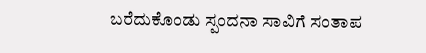ಬರೆದುಕೊಂಡು ಸ್ಪಂದನಾ ಸಾವಿಗೆ ಸಂತಾಪ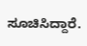ಸೂಚಿಸಿದ್ದಾರೆ.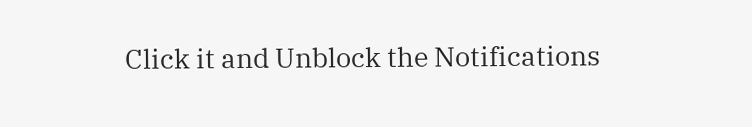Click it and Unblock the Notifications